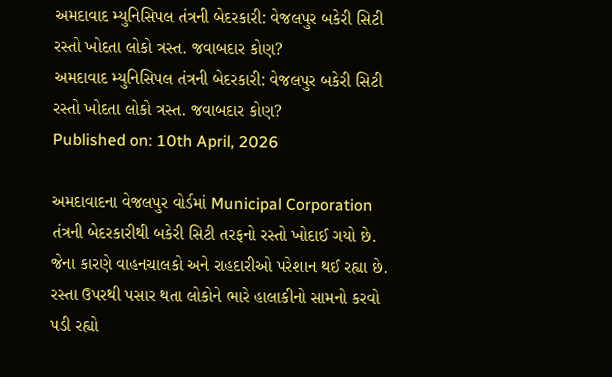અમદાવાદ મ્યુનિસિપલ તંત્રની બેદરકારી: વેજલપુર બકેરી સિટી રસ્તો ખોદતા લોકો ત્રસ્ત. જવાબદાર કોણ?
અમદાવાદ મ્યુનિસિપલ તંત્રની બેદરકારી: વેજલપુર બકેરી સિટી રસ્તો ખોદતા લોકો ત્રસ્ત. જવાબદાર કોણ?
Published on: 10th April, 2026

અમદાવાદના વેજલપુર વોર્ડમાં Municipal Corporation તંત્રની બેદરકારીથી બકેરી સિટી તરફનો રસ્તો ખોદાઈ ગયો છે. જેના કારણે વાહનચાલકો અને રાહદારીઓ પરેશાન થઈ રહ્યા છે. રસ્તા ઉપરથી પસાર થતા લોકોને ભારે હાલાકીનો સામનો કરવો પડી રહ્યો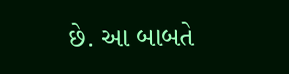છે. આ બાબતે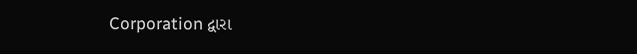Corporation દ્વારા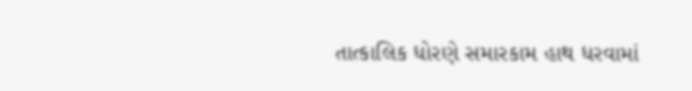તાત્કાલિક ધોરણે સમારકામ હાથ ધરવામાં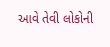આવે તેવી લોકોની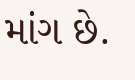માંગ છે.